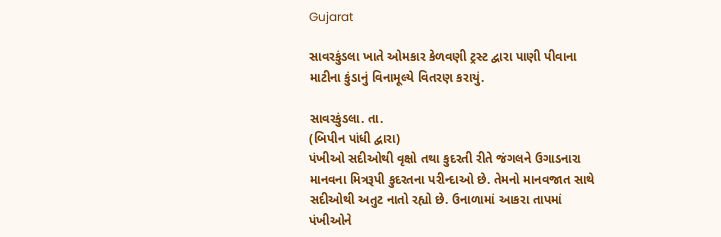Gujarat

સાવરકુંડલા ખાતે ઓમકાર કેળવણી ટ્રસ્ટ દ્વારા પાણી પીવાના માટીના કુંડાનું વિનામૂલ્યે વિતરણ કરાયું.

સાવરકુંડલા. તા.
(બિપીન પાંધી દ્વારા)
પંખીઓ સદીઓથી વૃક્ષો તથા કુદરતી રીતે જંગલને ઉગાડનારા માનવના મિત્રરૂપી કુદરતના પરીન્દાઓ છે. તેમનો માનવજાત સાથે સદીઓથી અતુટ નાતો રહ્યો છે. ઉનાળામાં આકરા તાપમાં પંખીઓને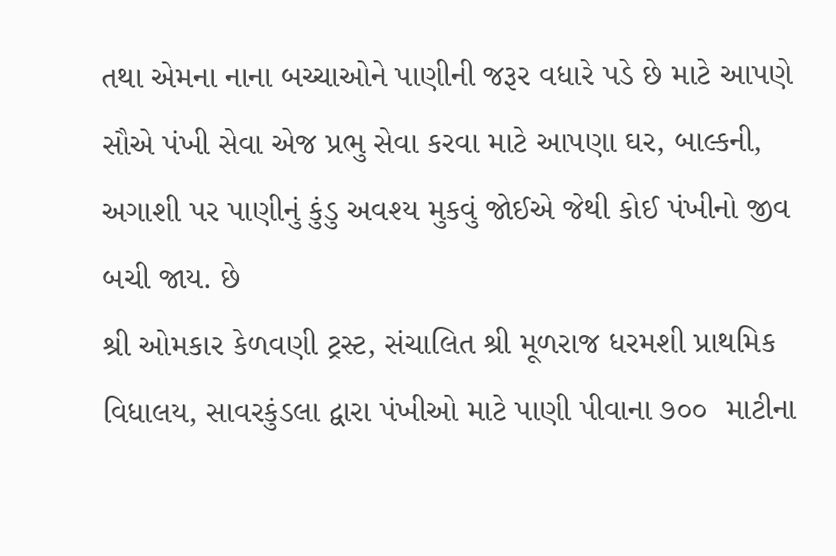તથા એમના નાના બચ્ચાઓને પાણીની જરૂર વધારે પડે છે માટે આપણે સૌએ પંખી સેવા એજ પ્રભુ સેવા કરવા માટે આપણા ઘર, બાલ્કની, અગાશી પર પાણીનું કુંડુ અવશ્ય મુકવું જોઈએ જેથી કોઈ પંખીનો જીવ બચી જાય. છે
શ્રી ઓમકાર કેળવણી ટ્રસ્ટ, સંચાલિત શ્રી મૂળરાજ ધરમશી પ્રાથમિક વિધાલય, સાવરકુંડલા દ્વારા પંખીઓ માટે પાણી પીવાના ૭૦૦  માટીના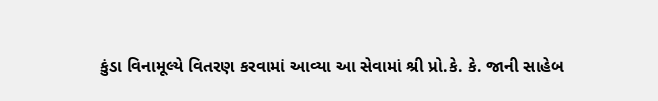કુંડા વિનામૂલ્યે વિતરણ કરવામાં આવ્યા આ સેવામાં શ્રી પ્રો.કે. કે. જાની સાહેબ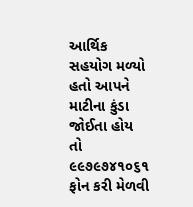આર્થિક સહયોગ મળ્યો હતો આપને માટીના કુંડા જોઈતા હોય તો ૯૯૭૯૭૪૧૦૬૧ ફોન કરી મેળવી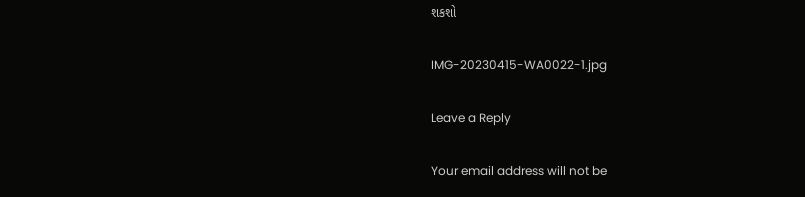શકશો

IMG-20230415-WA0022-1.jpg

Leave a Reply

Your email address will not be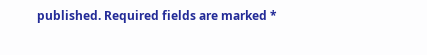published. Required fields are marked *